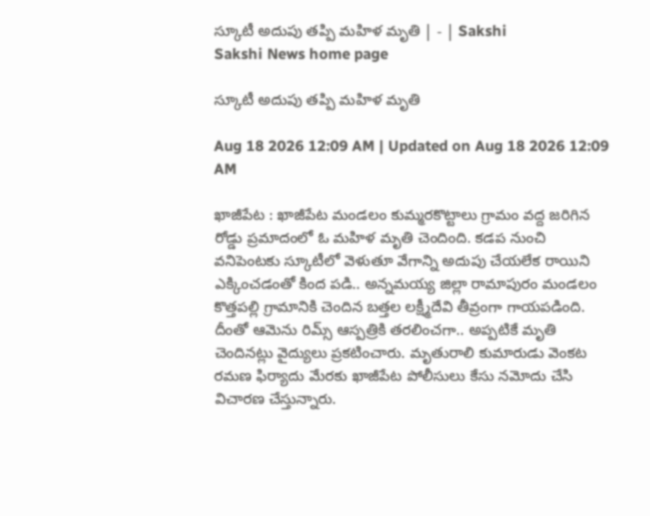స్కూటీ అదుపు తప్పి మహిళ మృతి | - | Sakshi
Sakshi News home page

స్కూటీ అదుపు తప్పి మహిళ మృతి

Aug 18 2026 12:09 AM | Updated on Aug 18 2026 12:09 AM

ఖాజీపేట : ఖాజీపేట మండలం కుమ్మరకొట్టాలు గ్రామం వద్ద జరిగిన రోడ్డు ప్రమాదంలో ఓ మహిళ మృతి చెందింది. కడప నుంచి వనిపెంటకు స్కూటీలో వెళుతూ వేగాన్ని అదుపు చేయలేక రాయిని ఎక్కించడంతో కింద పడి.. అన్నమయ్య జిల్లా రామాపురం మండలం కొత్తపల్లి గ్రామానికి చెందిన బత్తల లక్ష్మీదేవి తీవ్రంగా గాయపడింది. దీంతో ఆమెను రిమ్స్‌ ఆస్పత్రికి తరలించగా.. అప్పటికే మృతి చెందినట్లు వైద్యులు ప్రకటించారు. మృతురాలి కుమారుడు వెంకట రమణ ఫిర్యాదు మేరకు ఖాజీపేట పోలీసులు కేసు నమోదు చేసి విచారణ చేస్తున్నారు.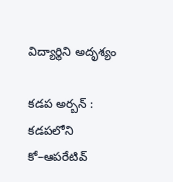విద్యార్థిని అదృశ్యం

కడప అర్బన్‌ : కడపలోని కో–ఆపరేటివ్‌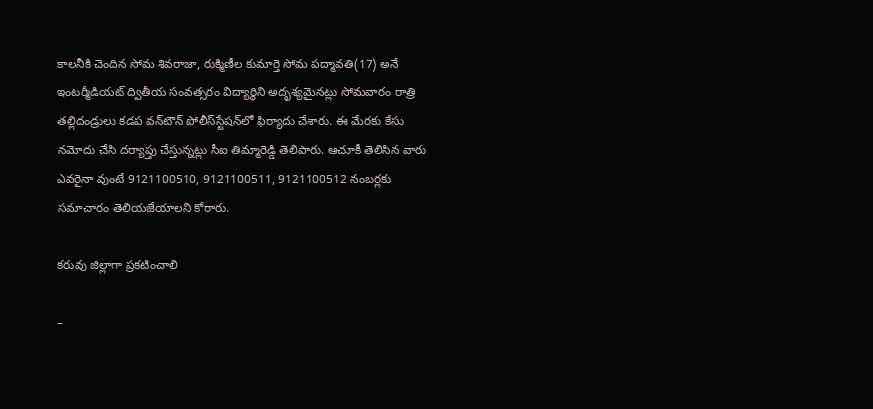కాలనీకి చెందిన సోమ శివరాజా, రుక్మిణీల కుమార్తె సోమ పద్మావతి(17) అనే ఇంటర్మీడియట్‌ ద్వితీయ సంవత్సరం విద్యార్థిని అదృశ్యమైనట్లు సోమవారం రాత్రి తల్లిదండ్రులు కడప వన్‌టౌన్‌ పోలీస్‌స్టేషన్‌లో ఫిర్యాదు చేశారు. ఈ మేరకు కేసు నమోదు చేసి దర్యాప్తు చేస్తున్నట్లు సీఐ తిమ్మారెడ్డి తెలిపారు. ఆచూకీ తెలిసిన వారు ఎవరైనా వుంటే 9121100510, 9121100511, 9121100512 నంబర్లకు సమాచారం తెలియజేయాలని కోరారు.

కరువు జిల్లాగా ప్రకటించాలి

–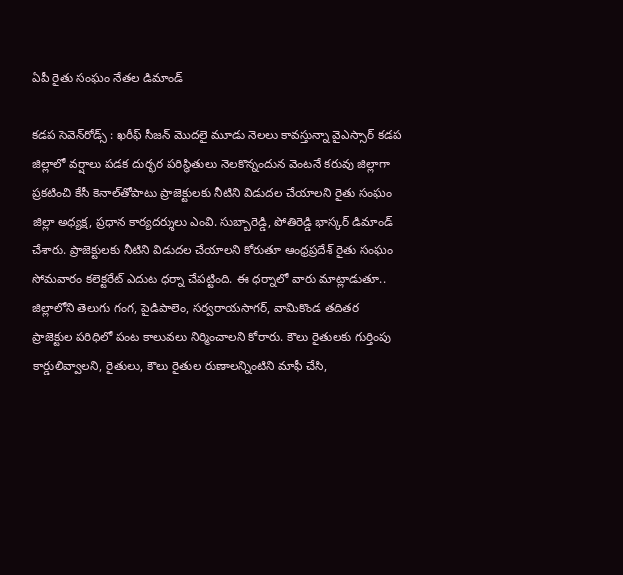ఏపీ రైతు సంఘం నేతల డిమాండ్‌

కడప సెవెన్‌రోడ్స్‌ : ఖరీఫ్‌ సీజన్‌ మొదలై మూడు నెలలు కావస్తున్నా వైఎస్సార్‌ కడప జిల్లాలో వర్షాలు పడక దుర్భర పరిస్థితులు నెలకొన్నందున వెంటనే కరువు జిల్లాగా ప్రకటించి కేసీ కెనాల్‌తోపాటు ప్రాజెక్టులకు నీటిని విడుదల చేయాలని రైతు సంఘం జిల్లా అధ్యక్ష, ప్రధాన కార్యదర్శులు ఎంవి. సుబ్బారెడ్డి, పోతిరెడ్డి భాస్కర్‌ డిమాండ్‌ చేశారు. ప్రాజెక్టులకు నీటిని విడుదల చేయాలని కోరుతూ ఆంధ్రప్రదేశ్‌ రైతు సంఘం సోమవారం కలెక్టరేట్‌ ఎదుట ధర్నా చేపట్టింది. ఈ ధర్నాలో వారు మాట్లాడుతూ.. జిల్లాలోని తెలుగు గంగ, పైడిపాలెం, సర్వరాయసాగర్‌, వామికొండ తదితర ప్రాజెక్టుల పరిధిలో పంట కాలువలు నిర్మించాలని కోరారు. కౌలు రైతులకు గుర్తింపు కార్డులివ్వాలని, రైతులు, కౌలు రైతుల రుణాలన్నింటిని మాఫీ చేసి,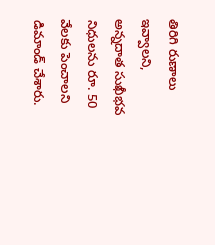తిరిగి రుణాలు ఇవ్వాలని, అన్నదాత సుఖీభవ నిధులను రూ. 50 వేలకు పెంచాలని డిమాండ్‌ చేశారు.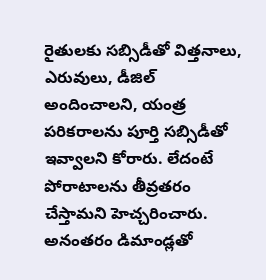రైతులకు సబ్సిడీతో విత్తనాలు, ఎరువులు, డీజిల్‌ అందించాలని, యంత్ర పరికరాలను పూర్తి సబ్సిడీతో ఇవ్వాలని కోరారు. లేదంటే పోరాటాలను తీవ్రతరం చేస్తామని హెచ్చరించారు. అనంతరం డిమాండ్లతో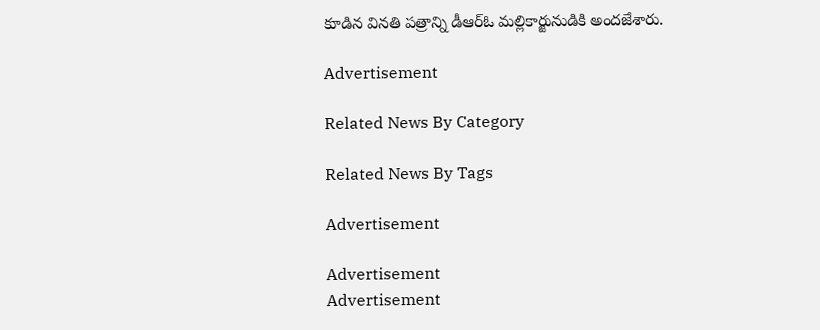కూడిన వినతి పత్రాన్ని డీఆర్‌ఓ మల్లికార్జునుడికి అందజేశారు.

Advertisement

Related News By Category

Related News By Tags

Advertisement

Advertisement
Advertisement